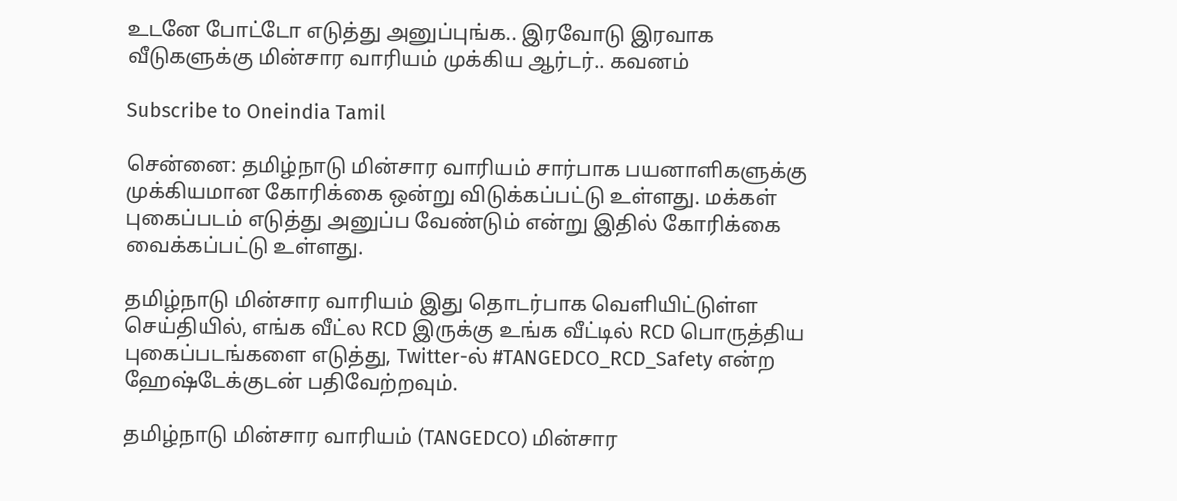உடனே போட்டோ எடுத்து அனுப்புங்க.. இரவோடு இரவாக வீடுகளுக்கு மின்சார வாரியம் முக்கிய ஆர்டர்.. கவனம்

Subscribe to Oneindia Tamil

சென்னை: தமிழ்நாடு மின்சார வாரியம் சார்பாக பயனாளிகளுக்கு முக்கியமான கோரிக்கை ஒன்று விடுக்கப்பட்டு உள்ளது. மக்கள் புகைப்படம் எடுத்து அனுப்ப வேண்டும் என்று இதில் கோரிக்கை வைக்கப்பட்டு உள்ளது.

தமிழ்நாடு மின்சார வாரியம் இது தொடர்பாக வெளியிட்டுள்ள செய்தியில், எங்க வீட்ல RCD இருக்கு உங்க வீட்டில் RCD பொருத்திய புகைப்படங்களை எடுத்து, Twitter-ல் #TANGEDCO_RCD_Safety என்ற ஹேஷ்டேக்குடன் பதிவேற்றவும்.

தமிழ்நாடு மின்சார வாரியம் (TANGEDCO) மின்சார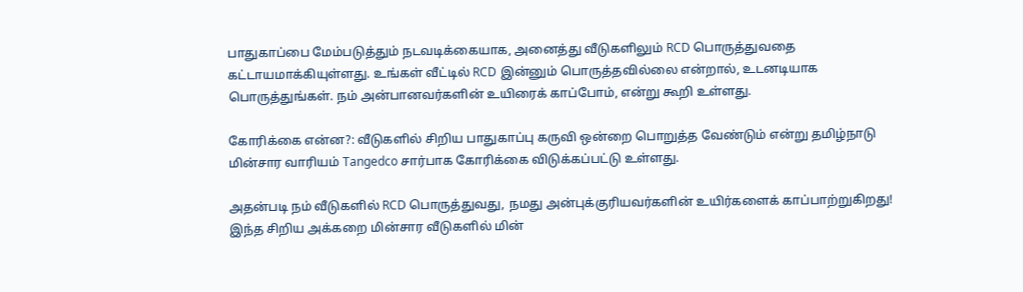பாதுகாப்பை மேம்படுத்தும் நடவடிக்கையாக, அனைத்து வீடுகளிலும் RCD பொருத்துவதை கட்டாயமாக்கியுள்ளது. உங்கள் வீட்டில் RCD இன்னும் பொருத்தவில்லை என்றால், உடனடியாக பொருத்துங்கள். நம் அன்பானவர்களின் உயிரைக் காப்போம், என்று கூறி உள்ளது.

கோரிக்கை என்ன?: வீடுகளில் சிறிய பாதுகாப்பு கருவி ஒன்றை பொறுத்த வேண்டும் என்று தமிழ்நாடு மின்சார வாரியம் Tangedco சார்பாக கோரிக்கை விடுக்கப்பட்டு உள்ளது.

அதன்படி நம் வீடுகளில் RCD பொருத்துவது, நமது அன்புக்குரியவர்களின் உயிர்களைக் காப்பாற்றுகிறது! இந்த சிறிய அக்கறை மின்சார வீடுகளில் மின்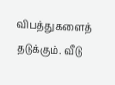விபத்துகளைத் தடுக்கும். வீடு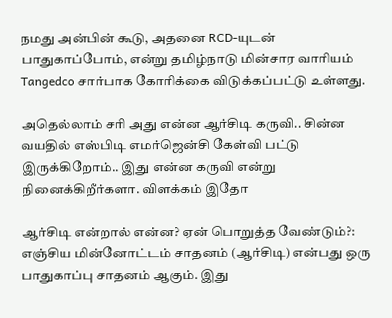நமது அன்பின் கூடு, அதனை RCD-யுடன் பாதுகாப்போம், என்று தமிழ்நாடு மின்சார வாரியம் Tangedco சார்பாக கோரிக்கை விடுக்கப்பட்டு உள்ளது.

அதெல்லாம் சரி அது என்ன ஆர்சிடி கருவி.. சின்ன வயதில் எஸ்பிடி எமர்ஜென்சி கேள்வி பட்டு இருக்கிறோம்.. இது என்ன கருவி என்று நினைக்கிறீர்களா. விளக்கம் இதோ

ஆர்சிடி என்றால் என்ன? ஏன் பொறுத்த வேண்டும்?: எஞ்சிய மின்னோட்டம் சாதனம் (ஆர்சிடி) என்பது ஒரு பாதுகாப்பு சாதனம் ஆகும். இது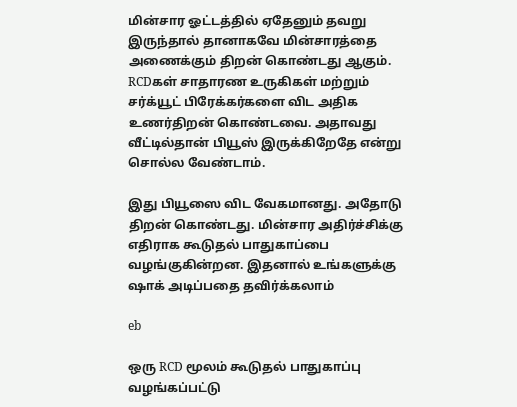மின்சார ஓட்டத்தில் ஏதேனும் தவறு இருந்தால் தானாகவே மின்சாரத்தை அணைக்கும் திறன் கொண்டது ஆகும். RCDகள் சாதாரண உருகிகள் மற்றும் சர்க்யூட் பிரேக்கர்களை விட அதிக உணர்திறன் கொண்டவை. அதாவது வீட்டில்தான் பியூஸ் இருக்கிறேதே என்று சொல்ல வேண்டாம்.

இது பியூஸை விட வேகமானது. அதோடு திறன் கொண்டது. மின்சார அதிர்ச்சிக்கு எதிராக கூடுதல் பாதுகாப்பை வழங்குகின்றன. இதனால் உங்களுக்கு ஷாக் அடிப்பதை தவிர்க்கலாம்

eb

ஒரு RCD மூலம் கூடுதல் பாதுகாப்பு வழங்கப்பட்டு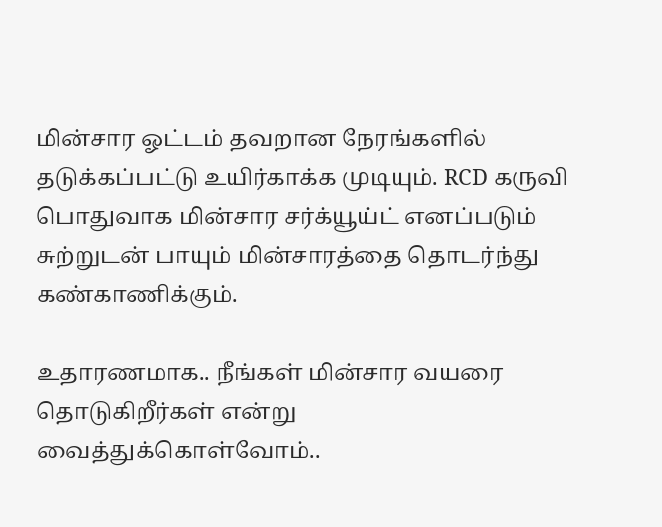மின்சார ஓட்டம் தவறான நேரங்களில் தடுக்கப்பட்டு உயிர்காக்க முடியும். RCD கருவி பொதுவாக மின்சார சர்க்யூய்ட் எனப்படும் சுற்றுடன் பாயும் மின்சாரத்தை தொடர்ந்து கண்காணிக்கும்.

உதாரணமாக.. நீங்கள் மின்சார வயரை தொடுகிறீர்கள் என்று வைத்துக்கொள்வோம்..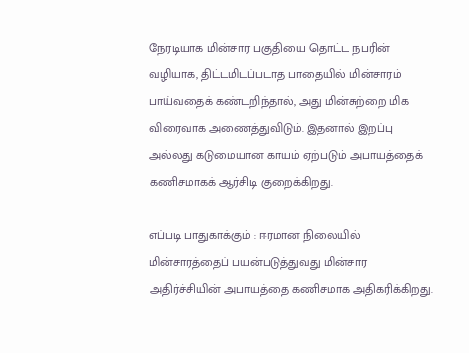நேரடியாக மின்சார பகுதியை தொட்ட நபரின் வழியாக, திட்டமிடப்படாத பாதையில் மின்சாரம் பாய்வதைக் கண்டறிந்தால், அது மின்சுற்றை மிக விரைவாக அணைத்துவிடும். இதனால் இறப்பு அல்லது கடுமையான காயம் ஏற்படும் அபாயத்தைக் கணிசமாகக் ஆர்சிடி குறைக்கிறது.

எப்படி பாதுகாக்கும் : ஈரமான நிலையில் மின்சாரத்தைப் பயன்படுத்துவது மின்சார அதிர்ச்சியின் அபாயத்தை கணிசமாக அதிகரிக்கிறது.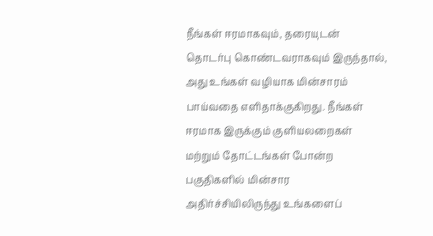நீங்கள் ஈரமாகவும், தரையுடன் தொடர்பு கொண்டவராகவும் இருந்தால், அது உங்கள் வழியாக மின்சாரம் பாய்வதை எளிதாக்குகிறது. நீங்கள் ஈரமாக இருக்கும் குளியலறைகள் மற்றும் தோட்டங்கள் போன்ற பகுதிகளில் மின்சார அதிர்ச்சியிலிருந்து உங்களைப்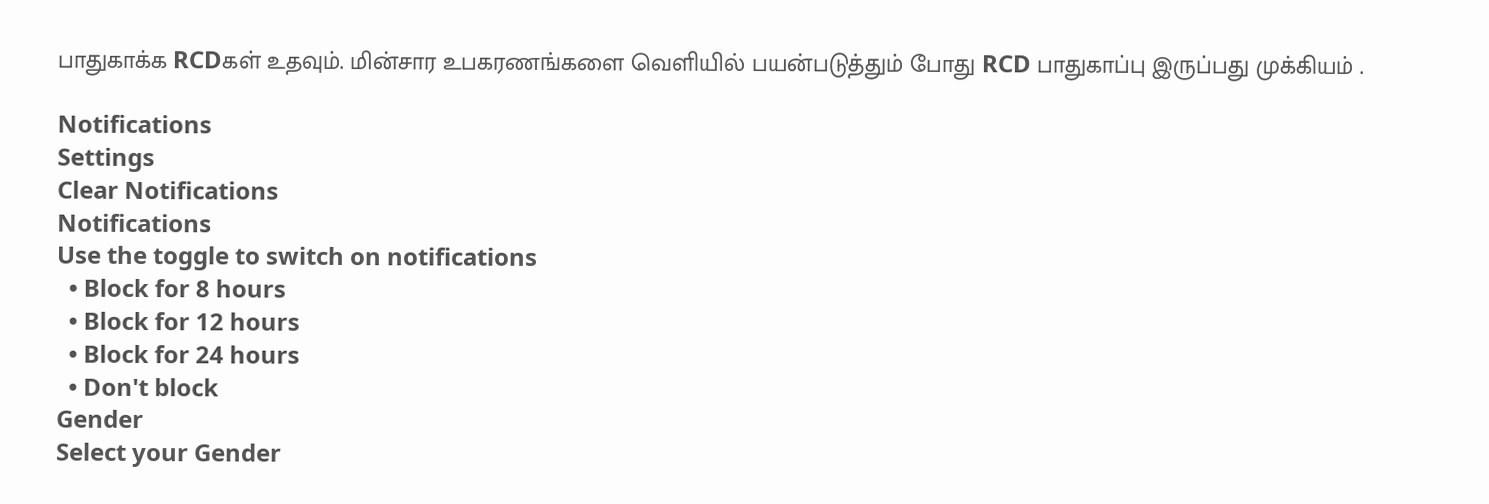பாதுகாக்க RCDகள் உதவும். மின்சார உபகரணங்களை வெளியில் பயன்படுத்தும் போது RCD பாதுகாப்பு இருப்பது முக்கியம் .

Notifications
Settings
Clear Notifications
Notifications
Use the toggle to switch on notifications
  • Block for 8 hours
  • Block for 12 hours
  • Block for 24 hours
  • Don't block
Gender
Select your Gender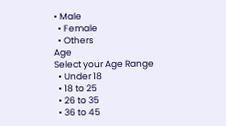• Male
  • Female
  • Others
Age
Select your Age Range
  • Under 18
  • 18 to 25
  • 26 to 35
  • 36 to 45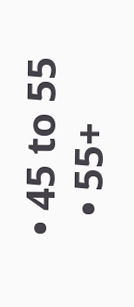• 45 to 55
  • 55+